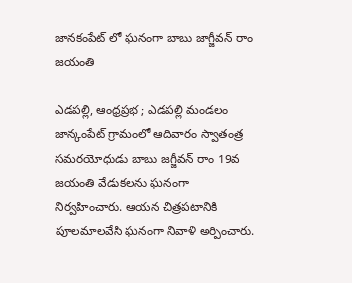జానకంపేట్ లో ఘనంగా బాబు జాగ్జీవన్ రాం జయంతి

ఎడపల్లి, ఆంధ్రప్రభ ; ఎడపల్లి మండలం జాన్కంపేట్ గ్రామంలో ఆదివారం స్వాతంత్ర సమరయోధుడు బాబు జగ్జీవన్ రాం 19వ జయంతి వేడుకలను ఘనంగా నిర్వహించారు. ఆయన చిత్రపటానికి పూలమాలవేసి ఘనంగా నివాళి అర్పించారు.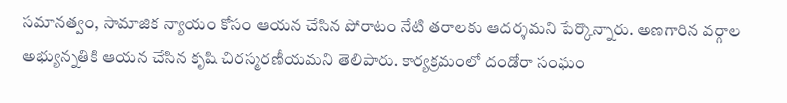సమానత్వం, సామాజిక న్యాయం కోసం ఆయన చేసిన పోరాటం నేటి తరాలకు ఆదర్శమని పేర్కొన్నారు. అణగారిన వర్గాల అభ్యున్నతికి ఆయన చేసిన కృషి చిరస్మరణీయమని తెలిపారు. కార్యక్రమంలో దండోరా సంఘం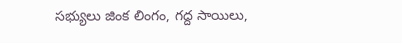సభ్యులు జింక లింగం, గద్ద సాయిలు,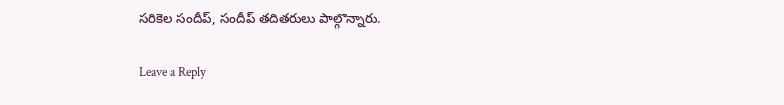సరికెల సందీప్, సందీప్ తదితరులు పాల్గొన్నారు.

Leave a Reply